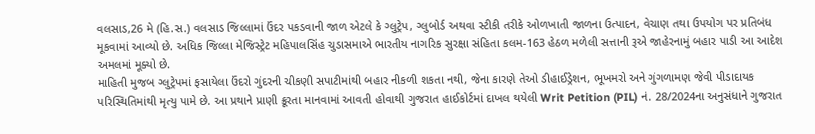વલસાડ,26 મે (હિ.સ.) વલસાડ જિલ્લામાં ઉંદર પકડવાની જાળ એટલે કે ગ્લુટ્રેપ, ગ્લુબોર્ડ અથવા સ્ટીકી તરીકે ઓળખાતી જાળના ઉત્પાદન, વેચાણ તથા ઉપયોગ પર પ્રતિબંધ મૂકવામાં આવ્યો છે. અધિક જિલ્લા મેજિસ્ટ્રેટ મહિપાલસિંહ ચુડાસમાએ ભારતીય નાગરિક સુરક્ષા સંહિતા કલમ-163 હેઠળ મળેલી સત્તાની રૂએ જાહેરનામું બહાર પાડી આ આદેશ અમલમાં મૂક્યો છે.
માહિતી મુજબ ગ્લુટ્રેપમાં ફસાયેલા ઉંદરો ગુંદરની ચીકણી સપાટીમાંથી બહાર નીકળી શકતા નથી, જેના કારણે તેઓ ડીહાઈડ્રેશન, ભૂખમરો અને ગુંગળામણ જેવી પીડાદાયક પરિસ્થિતિમાંથી મૃત્યુ પામે છે. આ પ્રથાને પ્રાણી ક્રૂરતા માનવામાં આવતી હોવાથી ગુજરાત હાઈકોર્ટમાં દાખલ થયેલી Writ Petition (PIL) નં. 28/2024ના અનુસંધાને ગુજરાત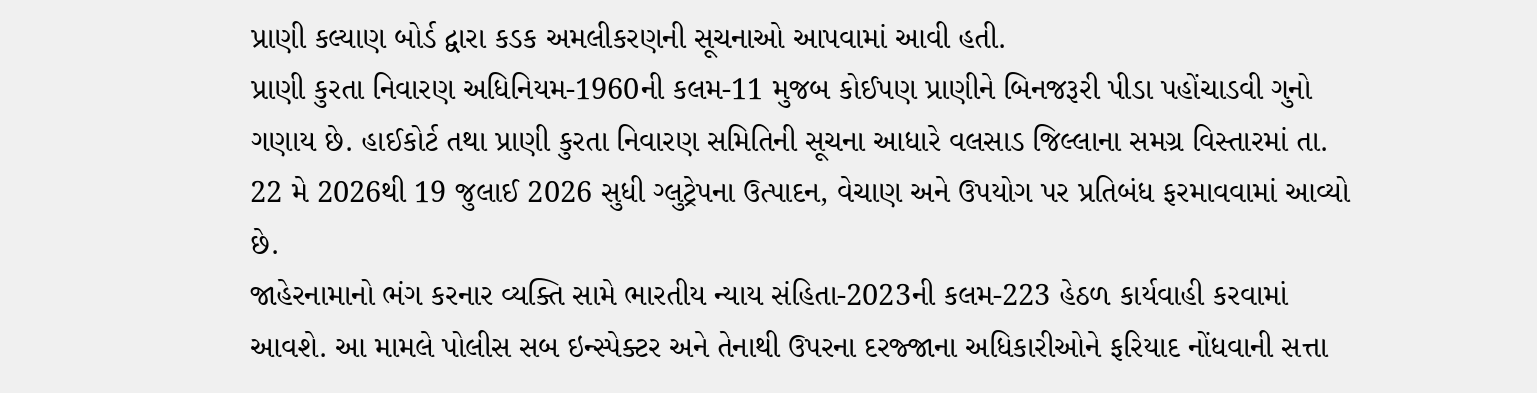પ્રાણી કલ્યાણ બોર્ડ દ્વારા કડક અમલીકરણની સૂચનાઓ આપવામાં આવી હતી.
પ્રાણી કુરતા નિવારણ અધિનિયમ-1960ની કલમ-11 મુજબ કોઈપણ પ્રાણીને બિનજરૂરી પીડા પહોંચાડવી ગુનો ગણાય છે. હાઈકોર્ટ તથા પ્રાણી કુરતા નિવારણ સમિતિની સૂચના આધારે વલસાડ જિલ્લાના સમગ્ર વિસ્તારમાં તા. 22 મે 2026થી 19 જુલાઈ 2026 સુધી ગ્લુટ્રેપના ઉત્પાદન, વેચાણ અને ઉપયોગ પર પ્રતિબંધ ફરમાવવામાં આવ્યો છે.
જાહેરનામાનો ભંગ કરનાર વ્યક્તિ સામે ભારતીય ન્યાય સંહિતા-2023ની કલમ-223 હેઠળ કાર્યવાહી કરવામાં આવશે. આ મામલે પોલીસ સબ ઇન્સ્પેક્ટર અને તેનાથી ઉપરના દરજ્જાના અધિકારીઓને ફરિયાદ નોંધવાની સત્તા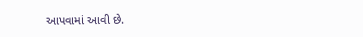આપવામાં આવી છે.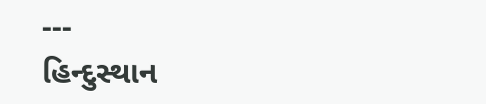---
હિન્દુસ્થાન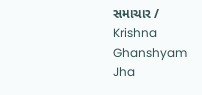સમાચાર / Krishna Ghanshyam Jha